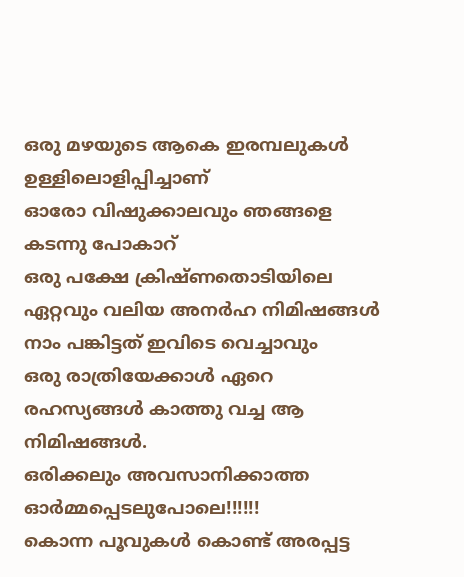ഒരു മഴയുടെ ആകെ ഇരമ്പലുകൾ ഉള്ളിലൊളിപ്പിച്ചാണ്
ഓരോ വിഷുക്കാലവും ഞങ്ങളെ കടന്നു പോകാറ്
ഒരു പക്ഷേ ക്രിഷ്ണതൊടിയിലെ ഏറ്റവും വലിയ അനർഹ നിമിഷങ്ങൾ നാം പങ്കിട്ടത് ഇവിടെ വെച്ചാവും
ഒരു രാത്രിയേക്കാൾ ഏറെ രഹസ്യങ്ങൾ കാത്തു വച്ച ആ നിമിഷങ്ങൾ.
ഒരിക്കലും അവസാനിക്കാത്ത ഓർമ്മപ്പെടലുപോലെ!!!!!!
കൊന്ന പൂവുകൾ കൊണ്ട് അരപ്പട്ട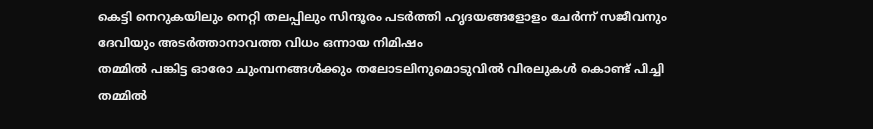കെട്ടി നെറുകയിലും നെറ്റി തലപ്പിലും സിന്ദൂരം പടർത്തി ഹൃദയങ്ങളോളം ചേർന്ന് സജീവനും ദേവിയും അടർത്താനാവത്ത വിധം ഒന്നായ നിമിഷം
തമ്മിൽ പങ്കിട്ട ഓരോ ചുംമ്പനങ്ങൾക്കും തലോടലിനുമൊടുവിൽ വിരലുകൾ കൊണ്ട് പിച്ചി
തമ്മിൽ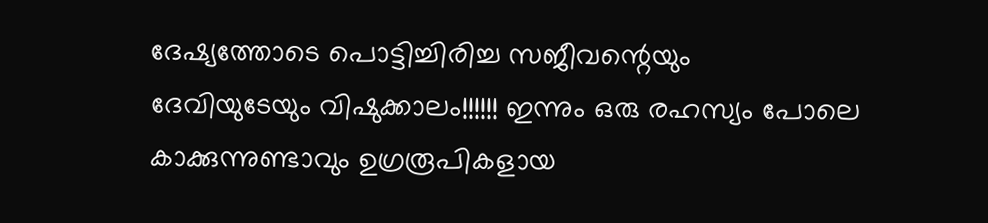ദേഷ്യത്തോടെ പൊട്ടിച്ചിരിച്ച സജീവന്റെയും
ദേവിയുടേയും വിഷുക്കാലം!!!!!! ഇന്നും ഒരു രഹസ്യം പോലെ കാക്കുന്നുണ്ടാവും ഉഗ്രരൂപികളായ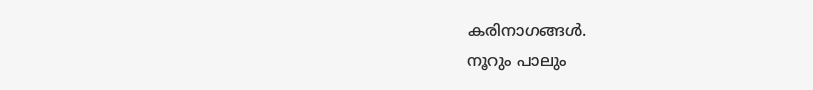കരിനാഗങ്ങൾ.
നൂറും പാലും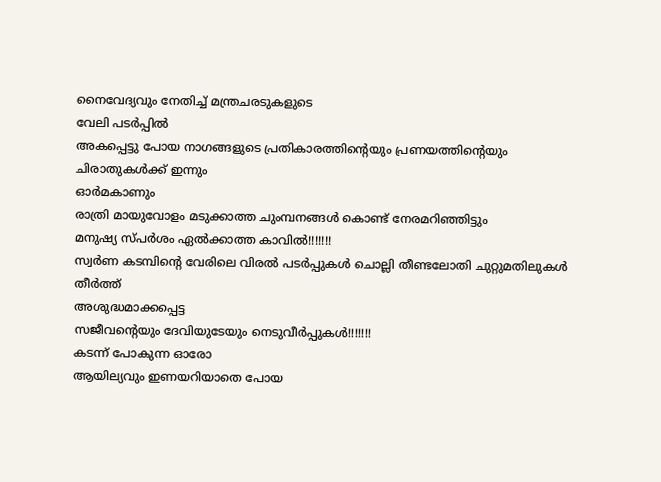നൈവേദ്യവും നേതിച്ച് മന്ത്രചരടുകളുടെ
വേലി പടർപ്പിൽ
അകപ്പെട്ടു പോയ നാഗങ്ങളുടെ പ്രതികാരത്തിന്റെയും പ്രണയത്തിന്റെയും
ചിരാതുകൾക്ക് ഇന്നും
ഓർമകാണും
രാത്രി മായുവോളം മടുക്കാത്ത ചുംമ്പനങ്ങൾ കൊണ്ട് നേരമറിഞ്ഞിട്ടും
മനുഷ്യ സ്പർശം ഏൽക്കാത്ത കാവിൽ!!!!!!!
സ്വർണ കടമ്പിന്റെ വേരിലെ വിരൽ പടർപ്പുകൾ ചൊല്ലി തീണ്ടലോതി ചുറ്റുമതിലുകൾ തീർത്ത്
അശുദ്ധമാക്കപ്പെട്ട
സജീവന്റെയും ദേവിയുടേയും നെടുവീർപ്പുകൾ!!!!!!!
കടന്ന് പോകുന്ന ഓരോ
ആയില്യവും ഇണയറിയാതെ പോയ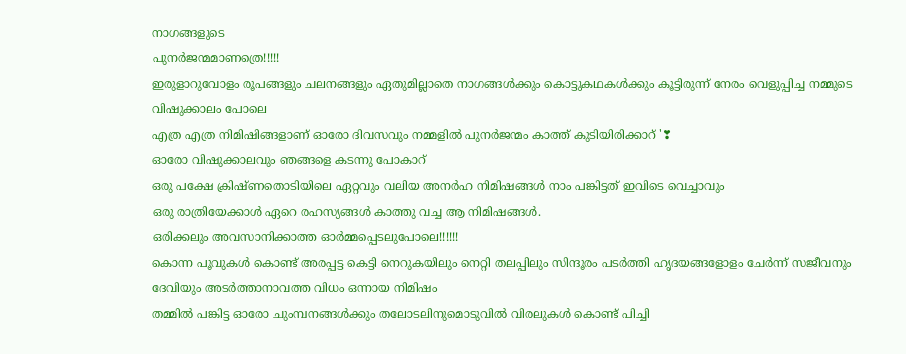നാഗങ്ങളുടെ
പുനർജന്മമാണത്രെ!!!!!
ഇരുളാറുവോളം രൂപങ്ങളും ചലനങ്ങളും ഏതുമില്ലാതെ നാഗങ്ങൾക്കും കൊട്ടുകഥകൾക്കും കൂട്ടിരുന്ന് നേരം വെളുപ്പിച്ച നമ്മുടെ വിഷുക്കാലം പോലെ
എത്ര എത്ര നിമിഷിങ്ങളാണ് ഓരോ ദിവസവും നമ്മളിൽ പുനർജന്മം കാത്ത് കുടിയിരിക്കാറ് '❣
ഓരോ വിഷുക്കാലവും ഞങ്ങളെ കടന്നു പോകാറ്
ഒരു പക്ഷേ ക്രിഷ്ണതൊടിയിലെ ഏറ്റവും വലിയ അനർഹ നിമിഷങ്ങൾ നാം പങ്കിട്ടത് ഇവിടെ വെച്ചാവും
ഒരു രാത്രിയേക്കാൾ ഏറെ രഹസ്യങ്ങൾ കാത്തു വച്ച ആ നിമിഷങ്ങൾ.
ഒരിക്കലും അവസാനിക്കാത്ത ഓർമ്മപ്പെടലുപോലെ!!!!!!
കൊന്ന പൂവുകൾ കൊണ്ട് അരപ്പട്ട കെട്ടി നെറുകയിലും നെറ്റി തലപ്പിലും സിന്ദൂരം പടർത്തി ഹൃദയങ്ങളോളം ചേർന്ന് സജീവനും ദേവിയും അടർത്താനാവത്ത വിധം ഒന്നായ നിമിഷം
തമ്മിൽ പങ്കിട്ട ഓരോ ചുംമ്പനങ്ങൾക്കും തലോടലിനുമൊടുവിൽ വിരലുകൾ കൊണ്ട് പിച്ചി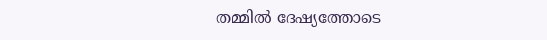തമ്മിൽ ദേഷ്യത്തോടെ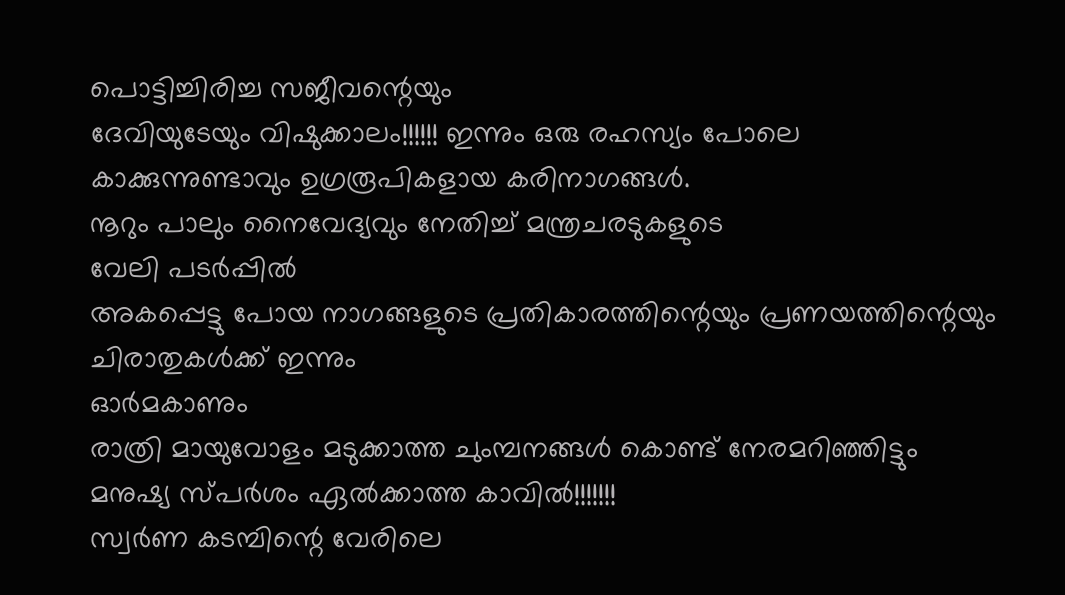പൊട്ടിച്ചിരിച്ച സജീവന്റെയും
ദേവിയുടേയും വിഷുക്കാലം!!!!!! ഇന്നും ഒരു രഹസ്യം പോലെ കാക്കുന്നുണ്ടാവും ഉഗ്രരൂപികളായ കരിനാഗങ്ങൾ.
നൂറും പാലും നൈവേദ്യവും നേതിച്ച് മന്ത്രചരടുകളുടെ
വേലി പടർപ്പിൽ
അകപ്പെട്ടു പോയ നാഗങ്ങളുടെ പ്രതികാരത്തിന്റെയും പ്രണയത്തിന്റെയും
ചിരാതുകൾക്ക് ഇന്നും
ഓർമകാണും
രാത്രി മായുവോളം മടുക്കാത്ത ചുംമ്പനങ്ങൾ കൊണ്ട് നേരമറിഞ്ഞിട്ടും
മനുഷ്യ സ്പർശം ഏൽക്കാത്ത കാവിൽ!!!!!!!
സ്വർണ കടമ്പിന്റെ വേരിലെ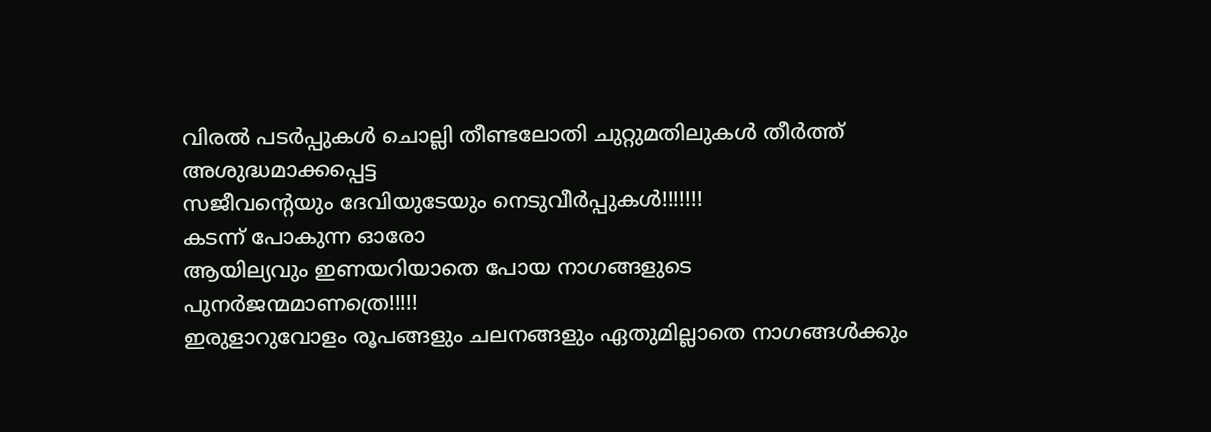വിരൽ പടർപ്പുകൾ ചൊല്ലി തീണ്ടലോതി ചുറ്റുമതിലുകൾ തീർത്ത്
അശുദ്ധമാക്കപ്പെട്ട
സജീവന്റെയും ദേവിയുടേയും നെടുവീർപ്പുകൾ!!!!!!!
കടന്ന് പോകുന്ന ഓരോ
ആയില്യവും ഇണയറിയാതെ പോയ നാഗങ്ങളുടെ
പുനർജന്മമാണത്രെ!!!!!
ഇരുളാറുവോളം രൂപങ്ങളും ചലനങ്ങളും ഏതുമില്ലാതെ നാഗങ്ങൾക്കും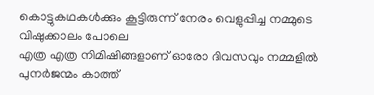കൊട്ടുകഥകൾക്കും കൂട്ടിരുന്ന് നേരം വെളുപ്പിച്ച നമ്മുടെ വിഷുക്കാലം പോലെ
എത്ര എത്ര നിമിഷിങ്ങളാണ് ഓരോ ദിവസവും നമ്മളിൽ പുനർജന്മം കാത്ത്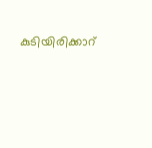കുടിയിരിക്കാറ്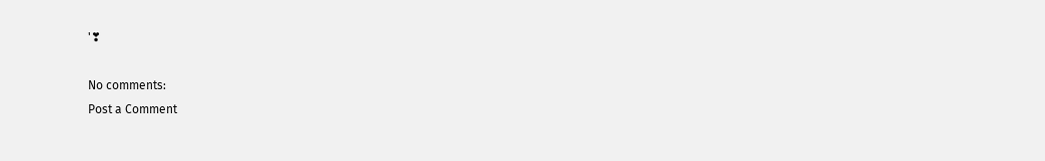'❣

No comments:
Post a Comment